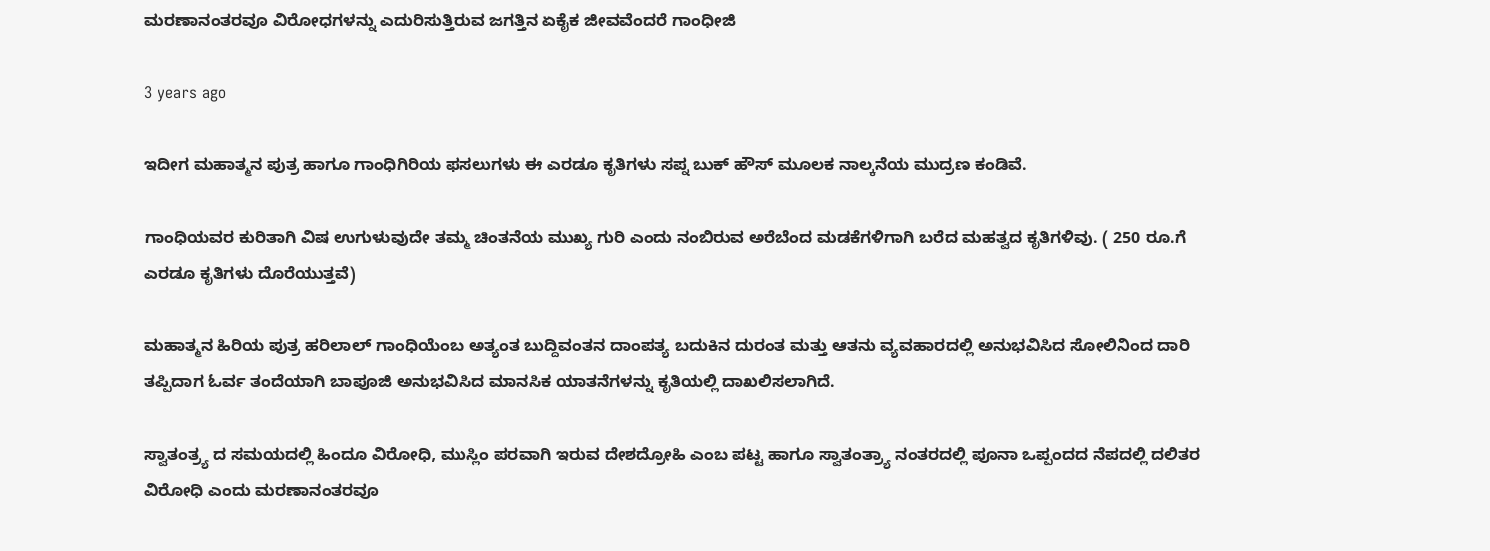ಮರಣಾನಂತರವೂ ವಿರೋಧಗಳನ್ನು ಎದುರಿಸುತ್ತಿರುವ ಜಗತ್ತಿನ ಏಕೈಕ ಜೀವವೆಂದರೆ ಗಾಂಧೀಜಿ

3 years ago

ಇದೀಗ ಮಹಾತ್ಮನ ಪುತ್ರ ಹಾಗೂ ಗಾಂಧಿಗಿರಿಯ ಫಸಲುಗಳು ಈ ಎರಡೂ ಕೃತಿಗಳು ಸಪ್ನ ಬುಕ್ ಹೌಸ್ ಮೂಲಕ ನಾಲ್ಕನೆಯ ಮುದ್ರಣ ಕಂಡಿವೆ.

ಗಾಂಧಿಯವರ ಕುರಿತಾಗಿ ವಿಷ ಉಗುಳುವುದೇ ತಮ್ಮ ಚಿಂತನೆಯ ಮುಖ್ಯ ಗುರಿ ಎಂದು ನಂಬಿರುವ ಅರೆಬೆಂದ ಮಡಕೆಗಳಿಗಾಗಿ ಬರೆದ ಮಹತ್ವದ ಕೃತಿಗಳಿವು. ( 250 ರೂ.ಗೆ ಎರಡೂ ಕೃತಿಗಳು ದೊರೆಯುತ್ತವೆ)

ಮಹಾತ್ಮನ ಹಿರಿಯ ಪುತ್ರ ಹರಿಲಾಲ್ ಗಾಂಧಿಯೆಂಬ ಅತ್ಯಂತ ಬುದ್ದಿವಂತನ ದಾಂಪತ್ಯ ಬದುಕಿನ ದುರಂತ ಮತ್ತು ಆತನು ವ್ಯವಹಾರದಲ್ಲಿ ಅನುಭವಿಸಿದ ಸೋಲಿನಿಂದ ದಾರಿ ತಪ್ಪಿದಾಗ ಓರ್ವ ತಂದೆಯಾಗಿ ಬಾಪೂಜಿ ಅನುಭವಿಸಿದ ಮಾನಸಿಕ ಯಾತನೆಗಳನ್ನು ಕೃತಿಯಲ್ಲಿ ದಾಖಲಿಸಲಾಗಿದೆ.

ಸ್ವಾತಂತ್ರ್ಯ ದ ಸಮಯದಲ್ಲಿ ಹಿಂದೂ ವಿರೋಧಿ, ಮುಸ್ಲಿಂ ಪರವಾಗಿ ಇರುವ ದೇಶದ್ರೋಹಿ ಎಂಬ ಪಟ್ಟ ಹಾಗೂ ಸ್ವಾತಂತ್ರ್ಯಾ ನಂತರದಲ್ಲಿ ಪೂನಾ ಒಪ್ಪಂದದ ನೆಪದಲ್ಲಿ ದಲಿತರ ವಿರೋಧಿ ಎಂದು ಮರಣಾನಂತರವೂ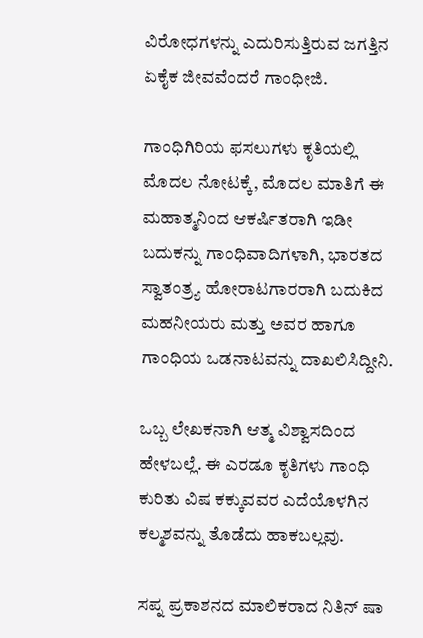ವಿರೋಧಗಳನ್ನು ಎದುರಿಸುತ್ತಿರುವ ಜಗತ್ತಿನ ಏಕೈಕ ಜೀವವೆಂದರೆ ಗಾಂಧೀಜಿ.

ಗಾಂಧಿಗಿರಿಯ ಫಸಲುಗಳು ಕೃತಿಯಲ್ಲಿ ಮೊದಲ ನೋಟಕ್ಕೆ, ಮೊದಲ ಮಾತಿಗೆ ಈ ಮಹಾತ್ಮನಿಂದ ಆಕರ್ಷಿತರಾಗಿ ಇಡೀ ಬದುಕನ್ನು ಗಾಂಧಿವಾದಿಗಳಾಗಿ, ಭಾರತದ ಸ್ವಾತಂತ್ರ್ಯ ಹೋರಾಟಗಾರರಾಗಿ ಬದುಕಿದ ಮಹನೀಯರು ಮತ್ತು ಅವರ ಹಾಗೂ ಗಾಂಧಿಯ ಒಡನಾಟವನ್ನು ದಾಖಲಿಸಿದ್ದೀನಿ.

ಒಬ್ಬ ಲೇಖಕನಾಗಿ ಆತ್ಮ ವಿಶ್ವಾಸದಿಂದ ಹೇಳಬಲ್ಲೆ. ಈ ಎರಡೂ ಕೃತಿಗಳು ಗಾಂಧಿ ಕುರಿತು ವಿಷ ಕಕ್ಕುವವರ ಎದೆಯೊಳಗಿನ ಕಲ್ಮಶವನ್ನು ತೊಡೆದು ಹಾಕಬಲ್ಲವು.

ಸಪ್ನ ಪ್ರಕಾಶನದ ಮಾಲಿಕರಾದ ನಿತಿನ್ ಷಾ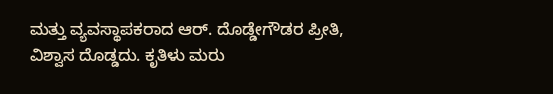ಮತ್ತು ವ್ಯವಸ್ಥಾಪಕರಾದ ಆರ್. ದೊಡ್ಡೇಗೌಡರ ಪ್ರೀತಿ, ವಿಶ್ವಾಸ ದೊಡ್ಡದು. ಕೃತಿಳು ಮರು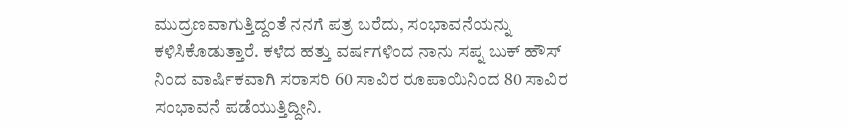ಮುದ್ರಣವಾಗುತ್ತಿದ್ದಂತೆ ನನಗೆ ಪತ್ರ ಬರೆದು, ಸಂಭಾವನೆಯನ್ನು ಕಳಿಸಿಕೊಡುತ್ತಾರೆ. ಕಳೆದ ಹತ್ತು ವರ್ಷಗಳಿಂದ ನಾನು ಸಪ್ನ ಬುಕ್ ಹೌಸ್ ನಿಂದ ವಾರ್ಷಿಕವಾಗಿ ಸರಾಸರಿ 60 ಸಾವಿರ ರೂಪಾಯಿನಿಂದ 80 ಸಾವಿರ ಸಂಭಾವನೆ ಪಡೆಯುತ್ತಿದ್ದೀನಿ.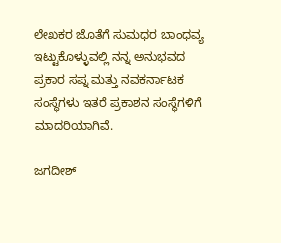ಲೇಖಕರ ಜೊತೆಗೆ ಸುಮಧರ ಬಾಂಧವ್ಯ ಇಟ್ಟುಕೊಳ್ಳುವಲ್ಲಿ ನನ್ನ ಅನುಭವದ ಪ್ರಕಾರ ಸಪ್ನ ಮತ್ತು ನವಕರ್ನಾಟಕ ಸಂಸ್ಥೆಗಳು ಇತರೆ ಪ್ರಕಾಶನ ಸಂಸ್ಥೆಗಳಿಗೆ ಮಾದರಿಯಾಗಿವೆ.

ಜಗದೀಶ್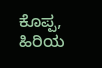ಕೊಪ್ಪ, ಹಿರಿಯ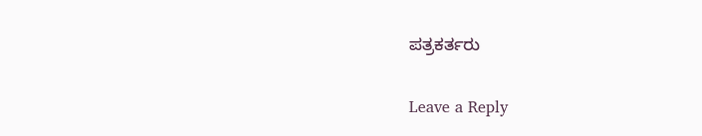ಪತ್ರಕರ್ತರು

Leave a Reply